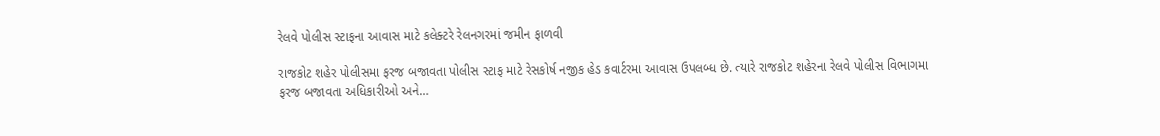રેલવે પોલીસ સ્ટાફના આવાસ માટે કલેક્ટરે રેલનગરમાં જમીન ફાળવી

રાજકોટ શહેર પોલીસમા ફરજ બજાવતા પોલીસ સ્ટાફ માટે રેસકોર્ષ નજીક હેડ કવાર્ટરમા આવાસ ઉપલબ્ધ છે. ત્યારે રાજકોટ શહેરના રેલવે પોલીસ વિભાગમા ફરજ બજાવતા અધિકારીઓ અને…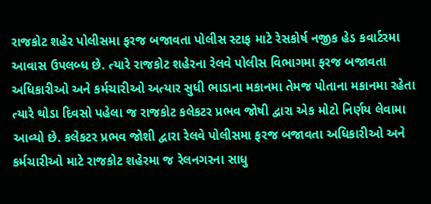રાજકોટ શહેર પોલીસમા ફરજ બજાવતા પોલીસ સ્ટાફ માટે રેસકોર્ષ નજીક હેડ કવાર્ટરમા આવાસ ઉપલબ્ધ છે. ત્યારે રાજકોટ શહેરના રેલવે પોલીસ વિભાગમા ફરજ બજાવતા અધિકારીઓ અને કર્મચારીઓ અત્યાર સુધી ભાડાના મકાનમા તેમજ પોતાના મકાનમા રહેતા ત્યારે થોડા દિવસો પહેલા જ રાજકોટ કલેકટર પ્રભવ જોષી દ્વારા એક મોટો નિર્ણય લેવામા આવ્યો છે. કલેકટર પ્રભવ જોશી દ્વારા રેલવે પોલીસમા ફરજ બજાવતા અધિકારીઓ અને કર્મચારીઓ માટે રાજકોટ શહેરમા જ રેલનગરના સાધુ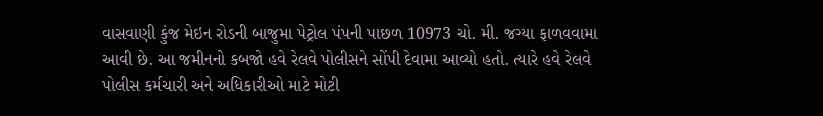વાસવાણી કુંજ મેઇન રોડની બાજુમા પેટ્રોલ પંપની પાછળ 10973 ચો. મી. જગ્યા ફાળવવામા આવી છે. આ જમીનનો કબજો હવે રેલવે પોલીસને સોંપી દેવામા આવ્યો હતો. ત્યારે હવે રેલવે પોલીસ કર્મચારી અને અધિકારીઓ માટે મોટી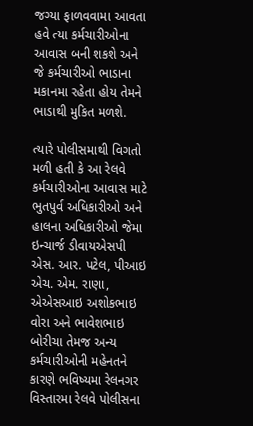જગ્યા ફાળવવામા આવતા હવે ત્યા કર્મચારીઓના આવાસ બની શકશે અને જે કર્મચારીઓ ભાડાના મકાનમા રહેતા હોય તેમને ભાડાથી મુકિત મળશે.

ત્યારે પોલીસમાથી વિગતો મળી હતી કે આ રેલવે કર્મચારીઓના આવાસ માટે ભુતપુર્વ અધિકારીઓ અને હાલના અધિકારીઓ જેમા ઇન્ચાર્જ ડીવાયએસપી એસ. આર. પટેલ, પીઆઇ એચ. એમ. રાણા, એએસઆઇ અશોકભાઇ વોરા અને ભાવેશભાઇ બોરીચા તેમજ અન્ય કર્મચારીઓની મહેનતને કારણે ભવિષ્યમા રેલનગર વિસ્તારમા રેલવે પોલીસના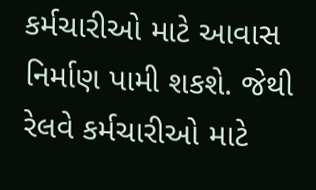કર્મચારીઓ માટે આવાસ નિર્માણ પામી શકશે. જેથી રેલવે કર્મચારીઓ માટે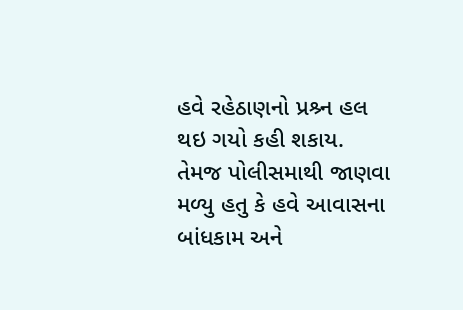હવે રહેઠાણનો પ્રશ્ર્ન હલ થઇ ગયો કહી શકાય. તેમજ પોલીસમાથી જાણવા મળ્યુ હતુ કે હવે આવાસના બાંધકામ અને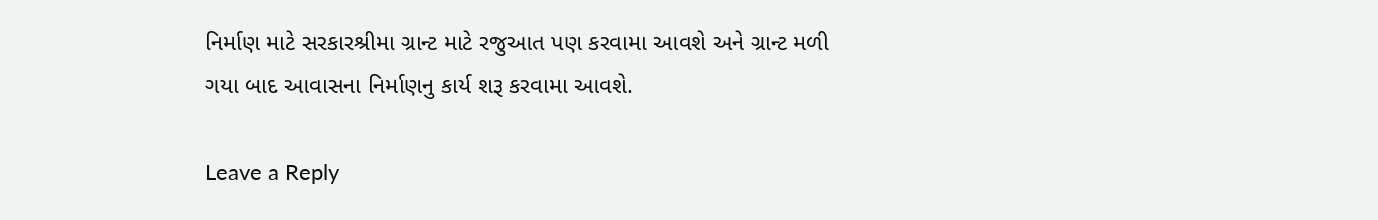નિર્માણ માટે સરકારશ્રીમા ગ્રાન્ટ માટે રજુઆત પણ કરવામા આવશે અને ગ્રાન્ટ મળી ગયા બાદ આવાસના નિર્માણનુ કાર્ય શરૂ કરવામા આવશે.

Leave a Reply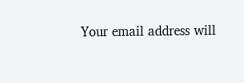Your email address will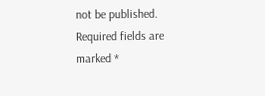not be published. Required fields are marked *